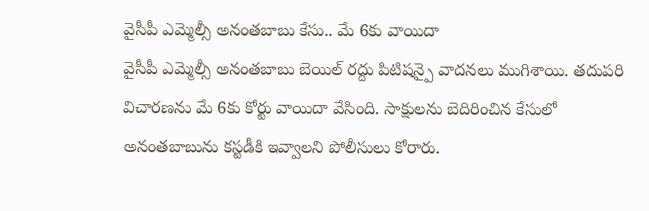వైసీపీ ఎమ్మెల్సీ అనంతబాబు కేసు.. మే 6కు వాయిదా
వైసీపీ ఎమ్మెల్సీ అనంతబాబు బెయిల్ రద్దు పిటిషన్పై వాదనలు ముగిశాయి. తదుపరి విచారణను మే 6కు కోర్టు వాయిదా వేసింది. సాక్షులను బెదిరించిన కేసులో అనంతబాబును కస్టడీకి ఇవ్వాలని పోలీసులు కోరారు.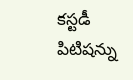కస్టడీ పిటిషన్ను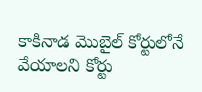కాకినాడ మొబైల్ కోర్టులోనే వేయాలని కోర్టు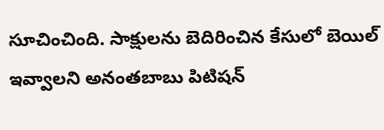సూచించింది. సాక్షులను బెదిరించిన కేసులో బెయిల్ ఇవ్వాలని అనంతబాబు పిటిషన్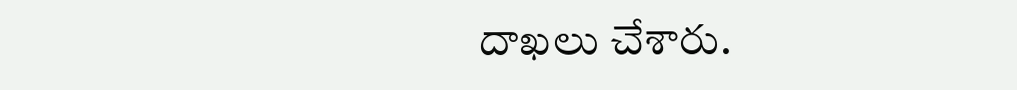దాఖలు చేశారు.